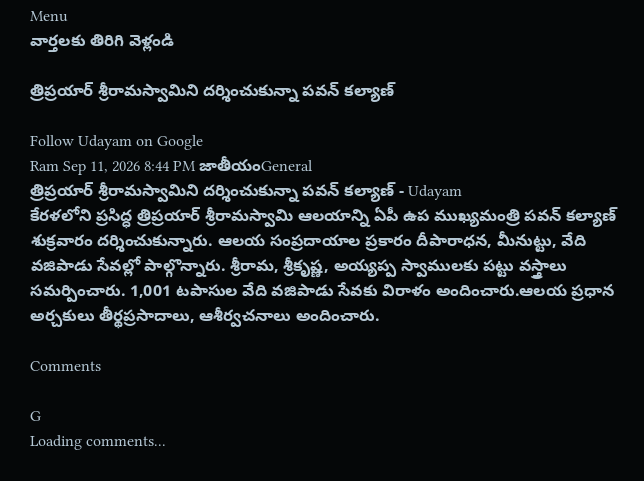Menu
వార్తలకు తిరిగి వెళ్లండి

త్రిప్రయార్ శ్రీరామస్వామిని దర్శించుకున్నా పవన్ కల్యాణ్

Follow Udayam on Google
Ram Sep 11, 2026 8:44 PM జాతీయంGeneral
త్రిప్రయార్ శ్రీరామస్వామిని దర్శించుకున్నా పవన్ కల్యాణ్ - Udayam
కేరళలోని ప్రసిద్ధ త్రిప్రయార్ శ్రీరామస్వామి ఆలయాన్ని ఏపీ ఉప ముఖ్యమంత్రి పవన్ కల్యాణ్ శుక్రవారం దర్శించుకున్నారు. ఆలయ సంప్రదాయాల ప్రకారం దీపారాధన, మీనుట్టు, వేది వజిపాడు సేవల్లో పాల్గొన్నారు. శ్రీరామ, శ్రీకృష్ణ, అయ్యప్ప స్వాములకు పట్టు వస్త్రాలు సమర్పించారు. 1,001 టపాసుల వేది వజిపాడు సేవకు విరాళం అందించారు.ఆలయ ప్రధాన అర్చకులు తీర్థప్రసాదాలు, ఆశీర్వచనాలు అందించారు.

Comments

G
Loading comments...